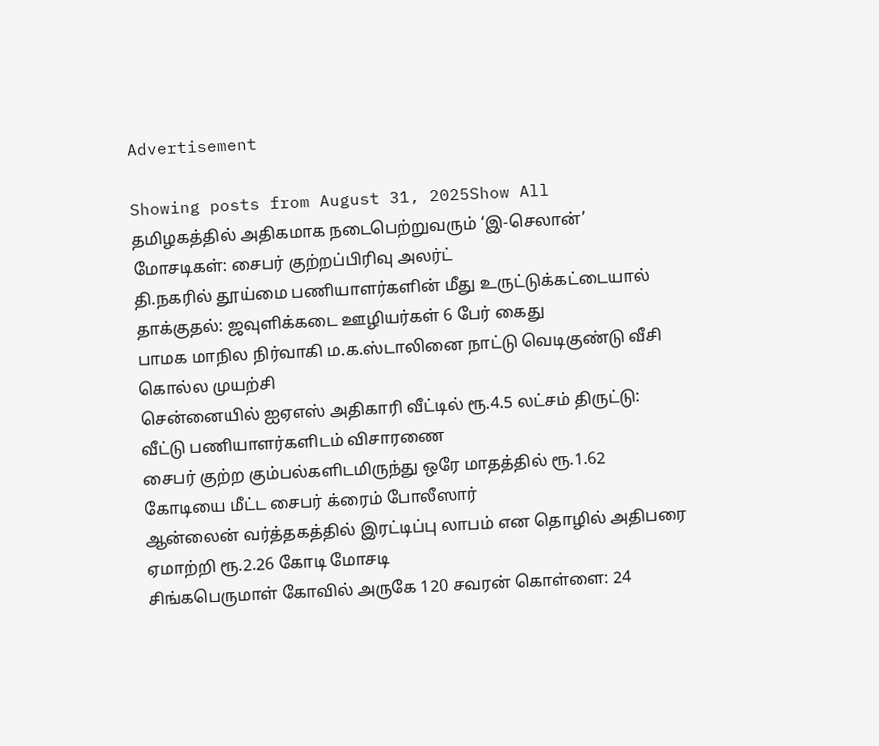Advertisement

Showing posts from August 31, 2025Show All
தமிழகத்தில் அதிகமாக நடைபெற்றுவரும் ‘இ-செலான்’ மோசடிகள்: சைபர் குற்றப்பிரிவு அலர்ட்
தி.நகரில் தூய்மை பணியாளர்களின் மீது உருட்டுக்கட்டையால் தாக்குதல்: ஜவுளிக்கடை ஊழியர்கள் 6 பேர் கைது
பாமக மாநில நிர்வாகி ம.க.ஸ்டாலினை நாட்டு வெடிகுண்டு வீசி கொல்ல முயற்சி
சென்னையில் ஐஏஎஸ் அதிகாரி வீட்டில் ரூ.4.5 லட்சம் திருட்டு: வீட்டு பணியாளர்களிடம் விசாரணை
சைபர் குற்ற கும்பல்களிடமிருந்து ஒரே மாதத்தில் ரூ.1.62 கோடியை மீட்ட சைபர் க்ரைம் போலீஸார்
ஆன்லைன் வர்த்தகத்தில் இரட்டிப்பு லாபம் என தொழில் அதிபரை ஏமாற்றி ரூ.2.26 கோடி மோசடி
சிங்கபெருமாள் கோவில் அருகே 120 சவரன் கொள்ளை: 24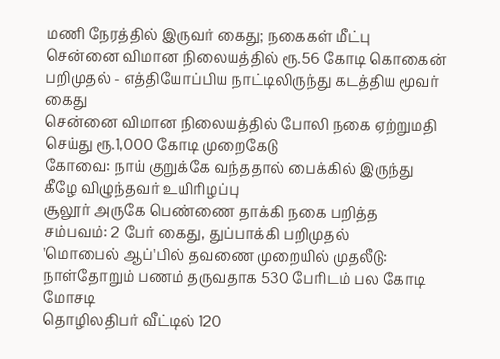மணி நேரத்தில் இருவர் கைது; நகைகள் மீட்பு
சென்னை விமான நிலையத்தில் ரூ.56 கோடி கொகைன் பறிமுதல் - எத்தியோப்பிய நாட்டிலிருந்து கடத்திய மூவர் கைது
சென்னை விமான நிலையத்தில் போலி நகை ஏற்றுமதி செய்து ரூ.1,000 கோடி முறைகேடு
கோவை: நாய் குறுக்கே வந்ததால் பைக்கில் இருந்து கீழே விழுந்தவர் உயிரிழப்பு
சூலூர் அருகே பெண்ணை தாக்கி நகை பறித்த சம்பவம்: 2 பேர் கைது, துப்பாக்கி பறிமுதல்
'மொபைல் ஆப்'பில் தவணை முறையில் முதலீடு: நாள்தோறும் பணம் தருவதாக 530 பேரிடம் பல கோடி மோசடி
தொழிலதிபர் வீட்டில் 120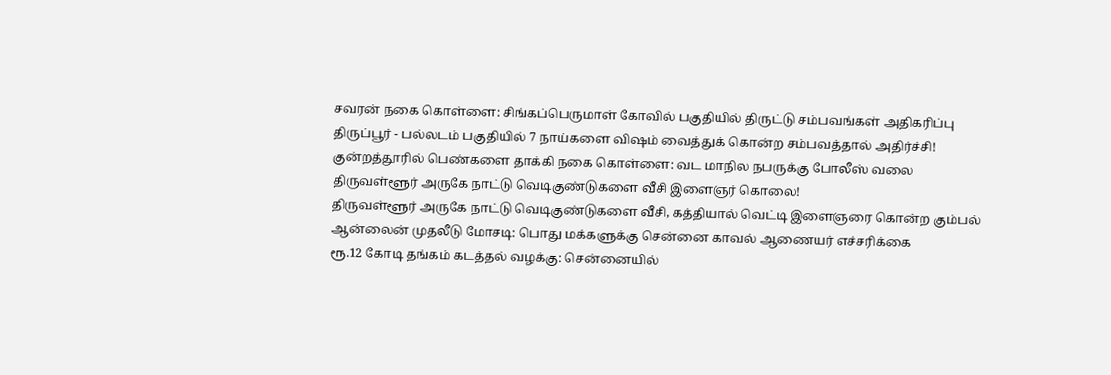சவரன் நகை கொள்ளை: சிங்கப்பெருமாள் கோவில் பகுதியில் திருட்டு சம்பவங்கள் அதிகரிப்பு
திருப்பூர் - பல்லடம் பகுதியில் 7 நாய்களை விஷம் வைத்துக் கொன்ற சம்பவத்தால் அதிர்ச்சி!
குன்றத்தூரில் பெண்களை தாக்கி நகை கொள்ளை: வட மாநில நபருக்கு போலீஸ் வலை
திருவள்ளூர் அருகே நாட்டு வெடிகுண்டுகளை வீசி இளைஞர் கொலை!
திருவள்ளூர் அருகே நாட்டு வெடிகுண்டுகளை வீசி, கத்தியால் வெட்டி இளைஞரை கொன்ற கும்பல்
ஆன்லைன் முதலீடு மோசடி: பொது மக்களுக்கு சென்னை காவல் ஆணையர் எச்சரிக்கை
ரூ.12 கோடி தங்கம் கடத்தல் வழக்கு: சென்னையில்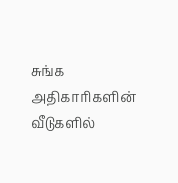சுங்க அதிகாரிகளின் வீடுகளில்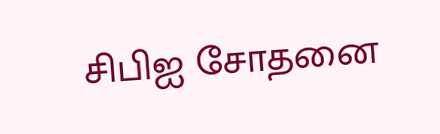சிபிஐ சோதனை